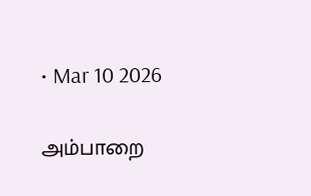• Mar 10 2026

அம்பாறை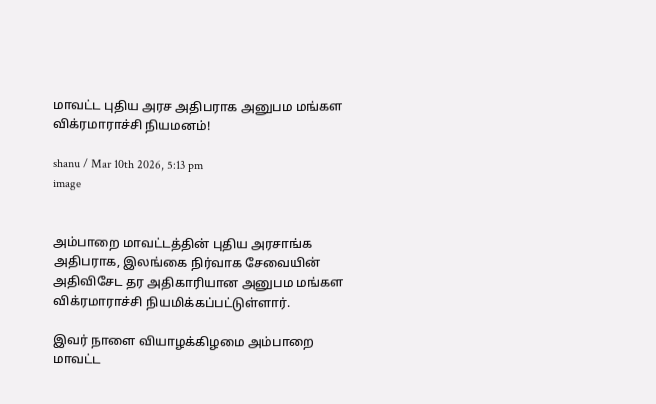மாவட்ட புதிய அரச அதிபராக அனுபம மங்கள விக்ரமாராச்சி நியமனம்!

shanu / Mar 10th 2026, 5:13 pm
image


அம்பாறை மாவட்டத்தின் புதிய அரசாங்க அதிபராக, இலங்கை நிர்வாக சேவையின் அதிவிசேட தர அதிகாரியான அனுபம மங்கள விக்ரமாராச்சி நியமிக்கப்பட்டுள்ளார்.

இவர் நாளை வியாழக்கிழமை அம்பாறை மாவட்ட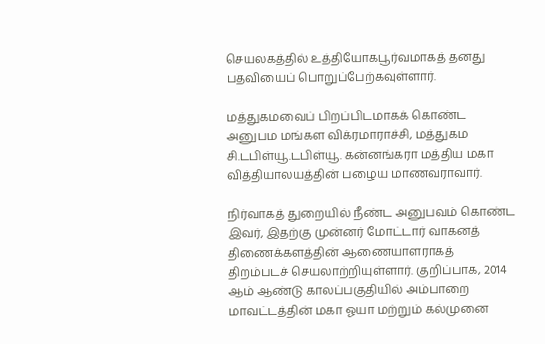செயலகத்தில் உத்தியோகபூர்வமாகத் தனது பதவியைப் பொறுப்பேற்கவுள்ளார்.

மத்துகமவைப் பிறப்பிடமாகக் கொண்ட அனுபம மங்கள விக்ரமாராச்சி, மத்துகம சி.டபிள்யூ.டபிள்யூ. கன்னங்கரா மத்திய மகா வித்தியாலயத்தின் பழைய மாணவராவார்.

நிர்வாகத் துறையில் நீண்ட அனுபவம் கொண்ட இவர், இதற்கு முன்னர் மோட்டார் வாகனத் திணைக்களத்தின் ஆணையாளராகத் திறம்படச் செயலாற்றியுள்ளார். குறிப்பாக, 2014 ஆம் ஆண்டு காலப்பகுதியில் அம்பாறை மாவட்டத்தின் மகா ஓயா மற்றும் கல்முனை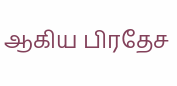ஆகிய பிரதேச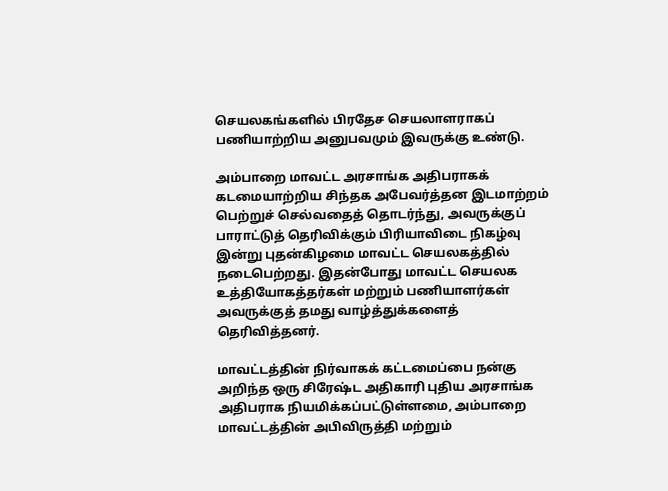செயலகங்களில் பிரதேச செயலாளராகப் பணியாற்றிய அனுபவமும் இவருக்கு உண்டு.

அம்பாறை மாவட்ட அரசாங்க அதிபராகக் கடமையாற்றிய சிந்தக அபேவர்த்தன இடமாற்றம் பெற்றுச் செல்வதைத் தொடர்ந்து, அவருக்குப் பாராட்டுத் தெரிவிக்கும் பிரியாவிடை நிகழ்வு இன்று புதன்கிழமை மாவட்ட செயலகத்தில் நடைபெற்றது. இதன்போது மாவட்ட செயலக உத்தியோகத்தர்கள் மற்றும் பணியாளர்கள் அவருக்குத் தமது வாழ்த்துக்களைத் தெரிவித்தனர்.

மாவட்டத்தின் நிர்வாகக் கட்டமைப்பை நன்கு அறிந்த ஒரு சிரேஷ்ட அதிகாரி புதிய அரசாங்க அதிபராக நியமிக்கப்பட்டுள்ளமை, அம்பாறை மாவட்டத்தின் அபிவிருத்தி மற்றும்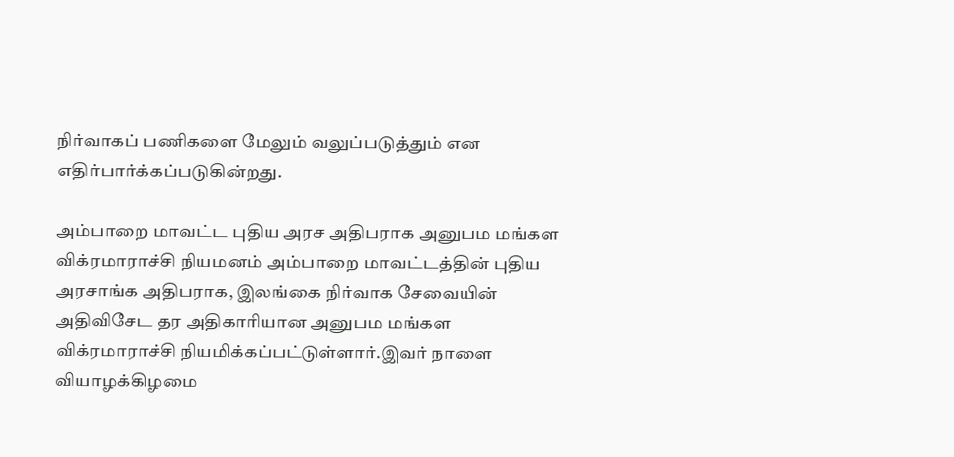நிர்வாகப் பணிகளை மேலும் வலுப்படுத்தும் என எதிர்பார்க்கப்படுகின்றது.

அம்பாறை மாவட்ட புதிய அரச அதிபராக அனுபம மங்கள விக்ரமாராச்சி நியமனம் அம்பாறை மாவட்டத்தின் புதிய அரசாங்க அதிபராக, இலங்கை நிர்வாக சேவையின் அதிவிசேட தர அதிகாரியான அனுபம மங்கள விக்ரமாராச்சி நியமிக்கப்பட்டுள்ளார்.இவர் நாளை வியாழக்கிழமை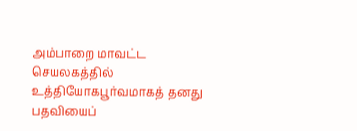அம்பாறை மாவட்ட செயலகத்தில் உத்தியோகபூர்வமாகத் தனது பதவியைப்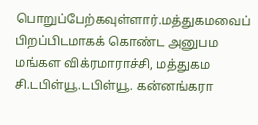பொறுப்பேற்கவுள்ளார்.மத்துகமவைப் பிறப்பிடமாகக் கொண்ட அனுபம மங்கள விக்ரமாராச்சி, மத்துகம சி.டபிள்யூ.டபிள்யூ. கன்னங்கரா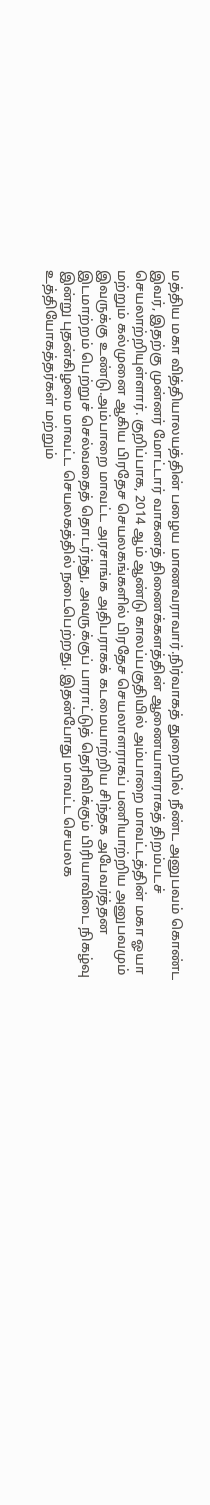மத்திய மகா வித்தியாலயத்தின் பழைய மாணவராவார்.நிர்வாகத் துறையில் நீண்ட அனுபவம் கொண்ட இவர், இதற்கு முன்னர் மோட்டார் வாகனத் திணைக்களத்தின் ஆணையாளராகத் திறம்படச் செயலாற்றியுள்ளார். குறிப்பாக, 2014 ஆம் ஆண்டு காலப்பகுதியில் அம்பாறை மாவட்டத்தின் மகா ஓயா மற்றும் கல்முனை ஆகிய பிரதேச செயலகங்களில் பிரதேச செயலாளராகப் பணியாற்றிய அனுபவமும் இவருக்கு உண்டு.அம்பாறை மாவட்ட அரசாங்க அதிபராகக் கடமையாற்றிய சிந்தக அபேவர்த்தன இடமாற்றம் பெற்றுச் செல்வதைத் தொடர்ந்து, அவருக்குப் பாராட்டுத் தெரிவிக்கும் பிரியாவிடை நிகழ்வு இன்று புதன்கிழமை மாவட்ட செயலகத்தில் நடைபெற்றது. இதன்போது மாவட்ட செயலக உத்தியோகத்தர்கள் மற்றும்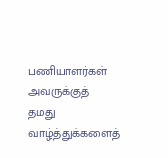பணியாளர்கள் அவருக்குத் தமது வாழ்த்துக்களைத்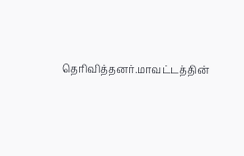தெரிவித்தனர்.மாவட்டத்தின்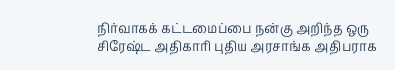நிர்வாகக் கட்டமைப்பை நன்கு அறிந்த ஒரு சிரேஷ்ட அதிகாரி புதிய அரசாங்க அதிபராக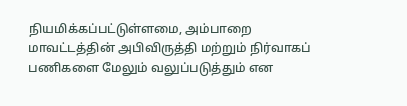நியமிக்கப்பட்டுள்ளமை, அம்பாறை மாவட்டத்தின் அபிவிருத்தி மற்றும் நிர்வாகப் பணிகளை மேலும் வலுப்படுத்தும் என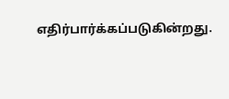எதிர்பார்க்கப்படுகின்றது.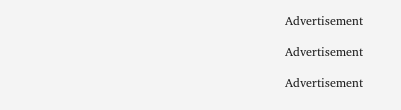Advertisement

Advertisement

Advertisement